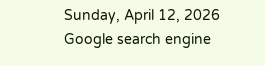Sunday, April 12, 2026
Google search engine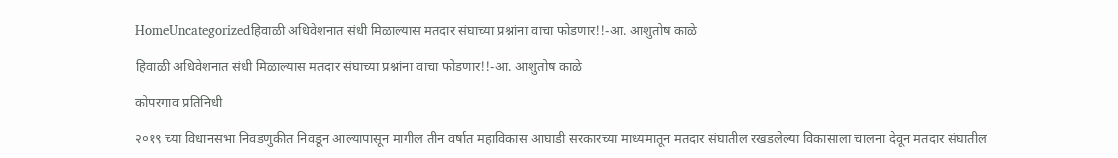HomeUncategorizedहिवाळी अधिवेशनात संधी मिळाल्यास मतदार संघाच्या प्रश्नांना वाचा फोडणार!!-आ. आशुतोष काळे

हिवाळी अधिवेशनात संधी मिळाल्यास मतदार संघाच्या प्रश्नांना वाचा फोडणार!!-आ. आशुतोष काळे

कोपरगाव प्रतिनिधी

२०१९ च्या विधानसभा निवडणुकीत निवडून आल्यापासून मागील तीन वर्षात महाविकास आघाडी सरकारच्या माध्यमातून मतदार संघातील रखडलेल्या विकासाला चालना देवून मतदार संघातील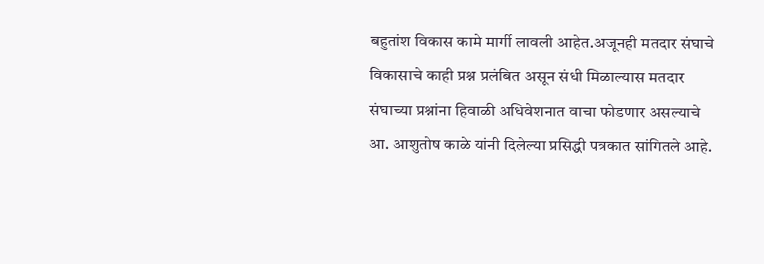बहुतांश विकास कामे मार्गी लावली आहेत.अजूनही मतदार संघाचे विकासाचे काही प्रश्न प्रलंबित असून संधी मिळाल्यास मतदार संघाच्या प्रश्नांना हिवाळी अधिवेशनात वाचा फोडणार असल्याचे आ. आशुतोष काळे यांनी दिलेल्या प्रसिद्धी पत्रकात सांगितले आहे.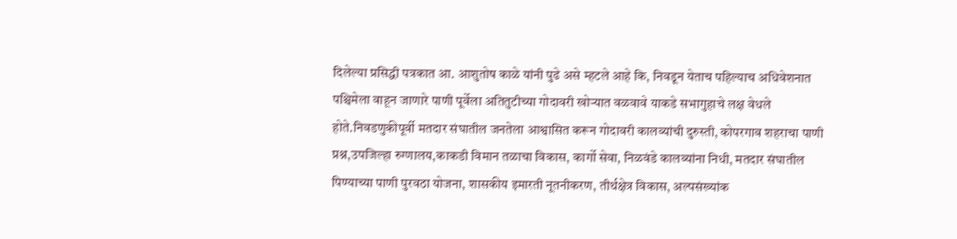दिलेल्या प्रसिद्धी पत्रकात आ. आशुतोष काळे यांनी पुढे असे म्हटले आहे कि, निवडून येताच पहिल्याच अधिवेशनात पश्चिमेला वाहून जाणारे पाणी पूर्वेला अतितुटीच्या गोदावरी खोऱ्यात वळवावे याकडे सभागुहाचे लक्ष वेधले होते.निवडणुकीपूर्वी मतदार संघातील जनतेला आश्वासित करून गोदावरी कालव्यांची दुरुस्ती, कोपरगाव शहराचा पाणी प्रश्न,उपजिल्हा रुग्णालय,काकडी विमान तळाचा विकास, कार्गो सेवा, निळवंडे कालव्यांना निधी, मतदार संघातील पिण्याच्या पाणी पुरवठा योजना, शासकीय इमारती नूतनीकरण, तीर्थक्षेत्र विकास, अल्पसंख्यांक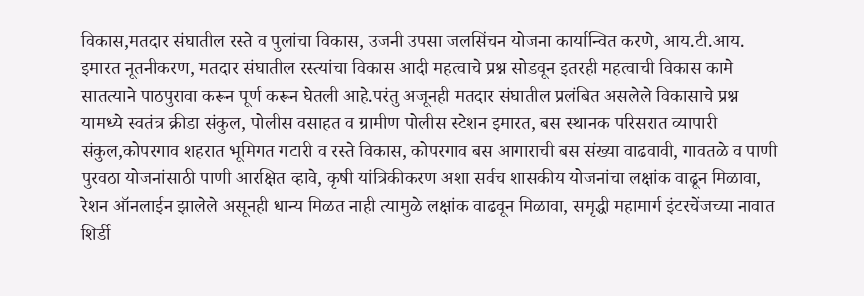विकास,मतदार संघातील रस्ते व पुलांचा विकास, उजनी उपसा जलसिंचन योजना कार्यान्वित करणे, आय.टी.आय. इमारत नूतनीकरण, मतदार संघातील रस्त्यांचा विकास आदी महत्वाचे प्रश्न सोडवून इतरही महत्वाची विकास कामे सातत्याने पाठपुरावा करून पूर्ण करून घेतली आहे.परंतु अजूनही मतदार संघातील प्रलंबित असलेले विकासाचे प्रश्न  यामध्ये स्वतंत्र क्रीडा संकुल, पोलीस वसाहत व ग्रामीण पोलीस स्टेशन इमारत, बस स्थानक परिसरात व्यापारी संकुल,कोपरगाव शहरात भूमिगत गटारी व रस्ते विकास, कोपरगाव बस आगाराची बस संख्या वाढवावी, गावतळे व पाणी पुरवठा योजनांसाठी पाणी आरक्षित व्हावे, कृषी यांत्रिकीकरण अशा सर्वच शासकीय योजनांचा लक्षांक वाढून मिळावा, रेशन ऑनलाईन झालेले असूनही धान्य मिळत नाही त्यामुळे लक्षांक वाढवून मिळावा, समृद्धी महामार्ग इंटरचेंजच्या नावात शिर्डी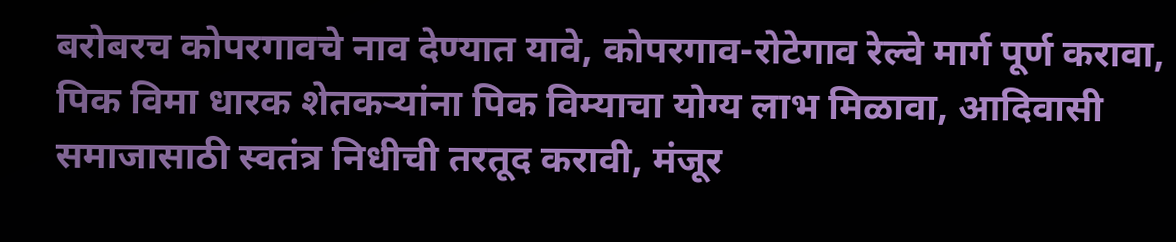बरोबरच कोपरगावचे नाव देण्यात यावे, कोपरगाव-रोटेगाव रेल्वे मार्ग पूर्ण करावा, पिक विमा धारक शेतकऱ्यांना पिक विम्याचा योग्य लाभ मिळावा, आदिवासी समाजासाठी स्वतंत्र निधीची तरतूद करावी, मंजूर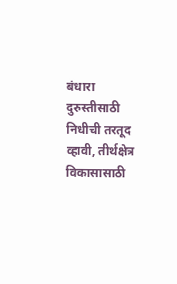बंधारा दुरुस्तीसाठी निधीची तरतूद व्हावी, तीर्थक्षेत्र विकासासाठी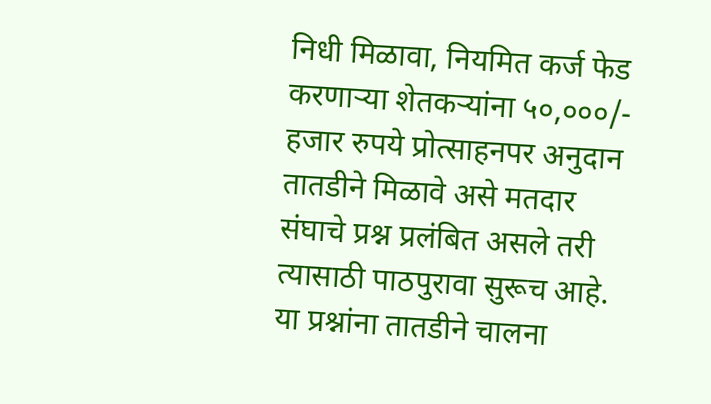निधी मिळावा, नियमित कर्ज फेड करणाऱ्या शेतकऱ्यांना ५०,०००/-  हजार रुपये प्रोत्साहनपर अनुदान तातडीने मिळावे असे मतदार संघाचे प्रश्न प्रलंबित असले तरी त्यासाठी पाठपुरावा सुरूच आहे. या प्रश्नांना तातडीने चालना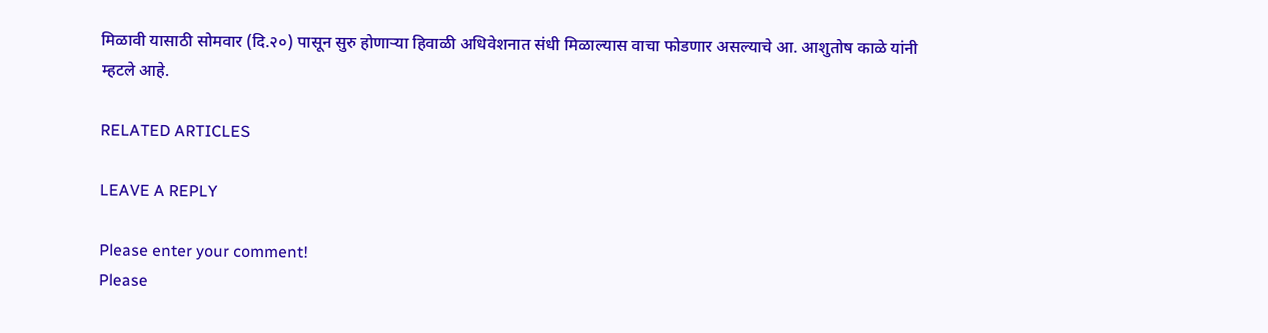मिळावी यासाठी सोमवार (दि.२०) पासून सुरु होणाऱ्या हिवाळी अधिवेशनात संधी मिळाल्यास वाचा फोडणार असल्याचे आ. आशुतोष काळे यांनी म्हटले आहे.

RELATED ARTICLES

LEAVE A REPLY

Please enter your comment!
Please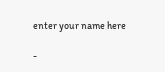enter your name here

-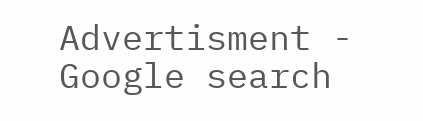Advertisment -
Google search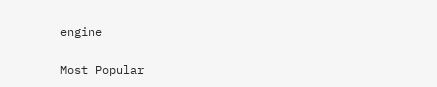engine

Most Popular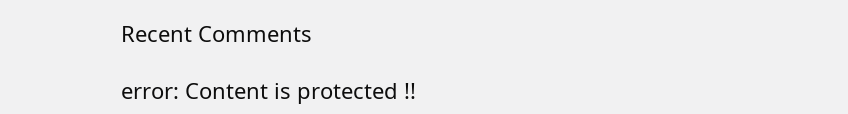Recent Comments

error: Content is protected !!